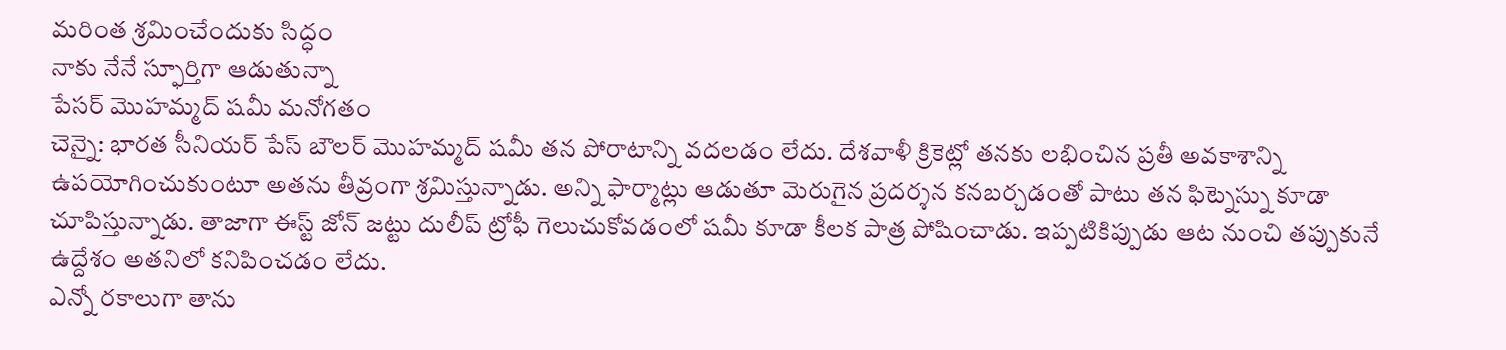మరింత శ్రమించేందుకు సిద్ధం
నాకు నేనే స్ఫూర్తిగా ఆడుతున్నా
పేసర్ మొహమ్మద్ షమీ మనోగతం
చెన్నై: భారత సీనియర్ పేస్ బౌలర్ మొహమ్మద్ షమీ తన పోరాటాన్ని వదలడం లేదు. దేశవాళీ క్రికెట్లో తనకు లభించిన ప్రతీ అవకాశాన్ని ఉపయోగించుకుంటూ అతను తీవ్రంగా శ్రమిస్తున్నాడు. అన్ని ఫార్మాట్లు ఆడుతూ మెరుగైన ప్రదర్శన కనబర్చడంతో పాటు తన ఫిట్నెస్ను కూడా చూపిస్తున్నాడు. తాజాగా ఈస్ట్ జోన్ జట్టు దులీప్ ట్రోఫీ గెలుచుకోవడంలో షమీ కూడా కీలక పాత్ర పోషించాడు. ఇప్పటికిప్పుడు ఆట నుంచి తప్పుకునే ఉద్దేశం అతనిలో కనిపించడం లేదు.
ఎన్నో రకాలుగా తాను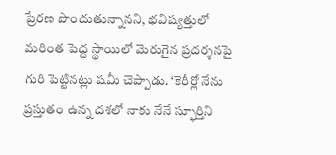ప్రేరణ పొందుతున్నానని, భవిష్యత్తులో మరింత పెద్ద స్థాయిలో మెరుగైన ప్రదర్శనపై గురి పెట్టినట్లు షమీ చెప్పాడు. ‘కెరీర్లో నేను ప్రస్తుతం ఉన్న దశలో నాకు నేనే స్ఫూర్తిని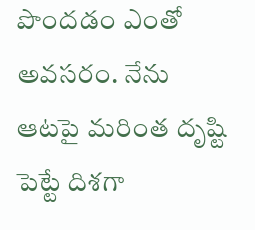పొందడం ఎంతో అవసరం. నేను ఆటపై మరింత దృష్టి పెట్టే దిశగా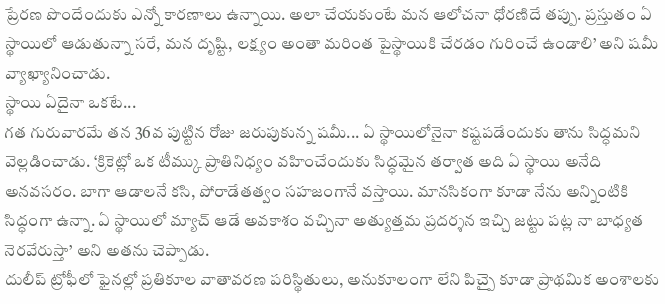ప్రేరణ పొందేందుకు ఎన్నో కారణాలు ఉన్నాయి. అలా చేయకుంటే మన ఆలోచనా ధోరణిదే తప్పు. ప్రస్తుతం ఏ స్థాయిలో ఆడుతున్నా సరే, మన దృష్టి, లక్ష్యం అంతా మరింత పైస్థాయికి చేరడం గురించే ఉండాలి’ అని షమీ వ్యాఖ్యానించాడు.
స్థాయి ఏదైనా ఒకటే...
గత గురువారమే తన 36వ పుట్టిన రోజు జరుపుకున్న షమీ... ఏ స్థాయిలోనైనా కష్టపడేందుకు తాను సిద్ధమని వెల్లడించాడు. ‘క్రికెట్లో ఒక టీమ్కు ప్రాతినిధ్యం వహించేందుకు సిద్ధమైన తర్వాత అది ఏ స్థాయి అనేది అనవసరం. బాగా ఆడాలనే కసి, పోరాడేతత్వం సహజంగానే వస్తాయి. మానసికంగా కూడా నేను అన్నింటికి సిద్ధంగా ఉన్నా. ఏ స్థాయిలో మ్యాచ్ ఆడే అవకాశం వచ్చినా అత్యుత్తమ ప్రదర్శన ఇచ్చి జట్టు పట్ల నా బాధ్యత నెరవేరుస్తా’ అని అతను చెప్పాడు.
దులీప్ ట్రోఫీలో ఫైనల్లో ప్రతికూల వాతావరణ పరిస్థితులు, అనుకూలంగా లేని పిచ్పై కూడా ప్రాథమిక అంశాలకు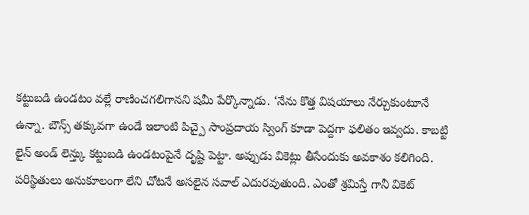కట్టుబడి ఉండటం వల్లే రాణించగలిగానని షమీ పేర్కొన్నాడు. ‘నేను కొత్త విషయాలు నేర్చుకుంటూనే ఉన్నా. బౌన్స్ తక్కువగా ఉండే ఇలాంటి పిచ్పై సాంప్రదాయ స్వింగ్ కూడా పెద్దగా ఫలితం ఇవ్వదు. కాబట్టి లైన్ అండ్ లెన్త్కు కట్టుబడి ఉండటంపైనే దృష్టి పెట్టా. అప్పుడు వికెట్లు తీసేందుకు అవకాశం కలిగింది. పరిస్థితులు అనుకూలంగా లేని చోటనే అసలైన సవాల్ ఎదురవుతుంది. ఎంతో శ్రమిస్తే గానీ వికెట్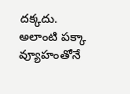దక్కదు. అలాంటి పక్కా వ్యూహంతోనే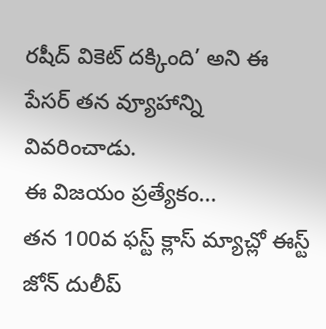రషీద్ వికెట్ దక్కింది’ అని ఈ పేసర్ తన వ్యూహాన్ని వివరించాడు.
ఈ విజయం ప్రత్యేకం...
తన 100వ ఫస్ట్ క్లాస్ మ్యాచ్లో ఈస్ట్ జోన్ దులీప్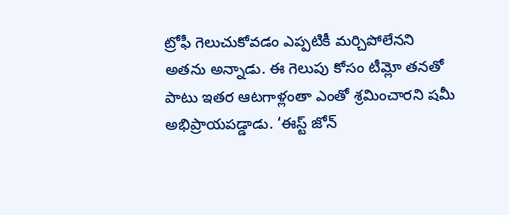ట్రోఫీ గెలుచుకోవడం ఎప్పటికీ మర్చిపోలేనని అతను అన్నాడు. ఈ గెలుపు కోసం టీమ్లో తనతో పాటు ఇతర ఆటగాళ్లంతా ఎంతో శ్రమించారని షమీ అభిప్రాయపడ్డాడు. ‘ఈస్ట్ జోన్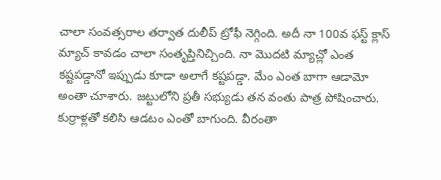చాలా సంవత్సరాల తర్వాత దులీప్ ట్రోఫీ నెగ్గింది. అదీ నా 100వ ఫస్ట్ క్లాస్ మ్యాచ్ కావడం చాలా సంతృప్తినిచ్చింది. నా మొదటి మ్యాచ్లో ఎంత కష్టపడ్డానో ఇప్పుడు కూడా అలాగే కష్టపడ్డా. మేం ఎంత బాగా ఆడామో అంతా చూశారు. జట్టులోని ప్రతీ సభ్యుడు తన వంతు పాత్ర పోషించారు.
కుర్రాళ్లతో కలిసి ఆడటం ఎంతో బాగుంది. వీరంతా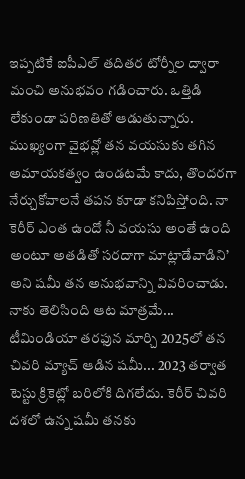ఇప్పటికే ఐపీఎల్ తదితర టోర్నీల ద్వారా మంచి అనుభవం గడించారు. ఒత్తిడి లేకుండా పరిణతితో ఆడుతున్నారు. ముఖ్యంగా వైభవ్లో తన వయసుకు తగిన అమాయకత్వం ఉండటమే కాదు, తొందరగా నేర్చుకోవాలనే తపన కూడా కనిపిస్తోంది. నా కెరీర్ ఎంత ఉందో నీ వయసు అంతే ఉంది అంటూ అతడితో సరదాగా మాట్లాడేవాడిని’ అని షమీ తన అనుభవాన్ని వివరించాడు.
నాకు తెలిసింది ఆట మాత్రమే...
టీమిండియా తరఫున మార్చి 2025లో తన చివరి మ్యాచ్ ఆడిన షమీ... 2023 తర్వాత టెస్టు క్రికెట్లో బరిలోకి దిగలేదు. కెరీర్ చివరి దశలో ఉన్న షమీ తనకు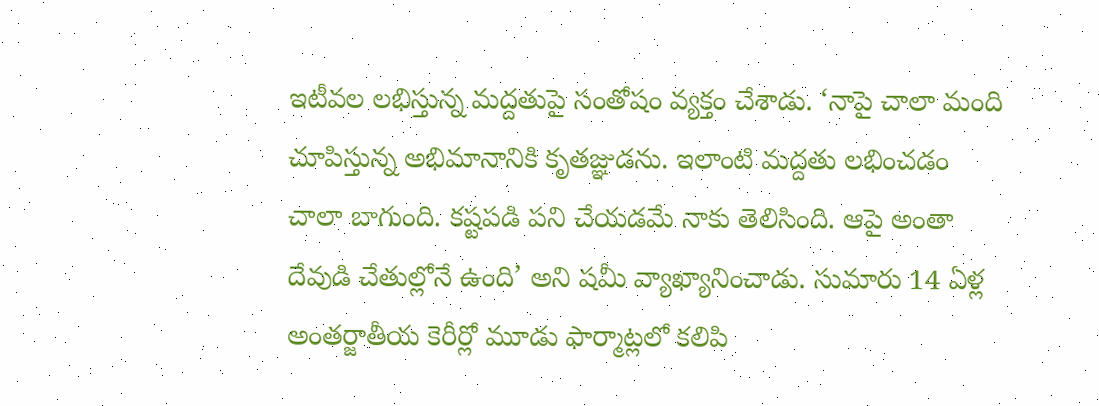ఇటీవల లభిస్తున్న మద్దతుపై సంతోషం వ్యక్తం చేశాడు. ‘నాపై చాలా మంది చూపిస్తున్న అభిమానానికి కృతజ్ఞుడను. ఇలాంటి మద్దతు లభించడం చాలా బాగుంది. కష్టపడి పని చేయడమే నాకు తెలిసింది. ఆపై అంతా దేవుడి చేతుల్లోనే ఉంది’ అని షమీ వ్యాఖ్యానించాడు. సుమారు 14 ఏళ్ల అంతర్జాతీయ కెరీర్లో మూడు ఫార్మాట్లలో కలిపి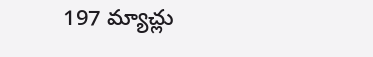197 మ్యాచ్లు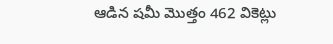ఆడిన షమీ మొత్తం 462 వికెట్లు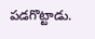పడగొట్టాడు.